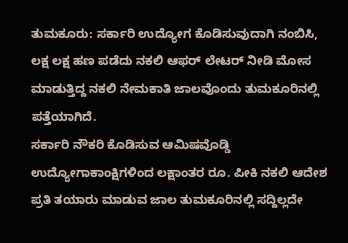ತುಮಕೂರು: ಸರ್ಕಾರಿ ಉದ್ಯೋಗ ಕೊಡಿಸುವುದಾಗಿ ನಂಬಿಸಿ, ಲಕ್ಷ ಲಕ್ಷ ಹಣ ಪಡೆದು ನಕಲಿ ಆಫರ್ ಲೇಟರ್ ನೀಡಿ ಮೋಸ ಮಾಡುತ್ತಿದ್ದ ನಕಲಿ ನೇಮಕಾತಿ ಜಾಲವೊಂದು ತುಮಕೂರಿನಲ್ಲಿ ಪತ್ತೆಯಾಗಿದೆ.
ಸರ್ಕಾರಿ ನೌಕರಿ ಕೊಡಿಸುವ ಆಮಿಷವೊಡ್ಡಿ ಉದ್ಯೋಗಾಕಾಂಕ್ಷಿಗಳಿಂದ ಲಕ್ಷಾಂತರ ರೂ. ಪೀಕಿ ನಕಲಿ ಆದೇಶ ಪ್ರತಿ ತಯಾರು ಮಾಡುವ ಜಾಲ ತುಮಕೂರಿನಲ್ಲಿ ಸದ್ದಿಲ್ಲದೇ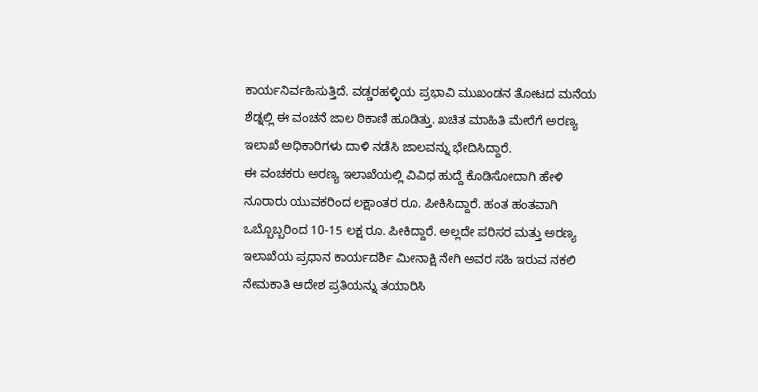ಕಾರ್ಯನಿರ್ವಹಿಸುತ್ತಿದೆ. ವಡ್ಡರಹಳ್ಳಿಯ ಪ್ರಭಾವಿ ಮುಖಂಡನ ತೋಟದ ಮನೆಯ ಶೆಡ್ನಲ್ಲಿ ಈ ವಂಚನೆ ಜಾಲ ಠಿಕಾಣಿ ಹೂಡಿತ್ತು. ಖಚಿತ ಮಾಹಿತಿ ಮೇರೆಗೆ ಅರಣ್ಯ ಇಲಾಖೆ ಅಧಿಕಾರಿಗಳು ದಾಳಿ ನಡೆಸಿ ಜಾಲವನ್ನು ಭೇದಿಸಿದ್ದಾರೆ.
ಈ ವಂಚಕರು ಅರಣ್ಯ ಇಲಾಖೆಯಲ್ಲಿ ವಿವಿಧ ಹುದ್ದೆ ಕೊಡಿಸೋದಾಗಿ ಹೇಳಿ ನೂರಾರು ಯುವಕರಿಂದ ಲಕ್ಷಾಂತರ ರೂ. ಪೀಕಿಸಿದ್ದಾರೆ. ಹಂತ ಹಂತವಾಗಿ ಒಬ್ಬೊಬ್ಬರಿಂದ 10-15 ಲಕ್ಷ ರೂ. ಪೀಕಿದ್ದಾರೆ. ಅಲ್ಲದೇ ಪರಿಸರ ಮತ್ತು ಅರಣ್ಯ ಇಲಾಖೆಯ ಪ್ರಧಾನ ಕಾರ್ಯದರ್ಶಿ ಮೀನಾಕ್ಷಿ ನೇಗಿ ಅವರ ಸಹಿ ಇರುವ ನಕಲಿ ನೇಮಕಾತಿ ಆದೇಶ ಪ್ರತಿಯನ್ನು ತಯಾರಿಸಿ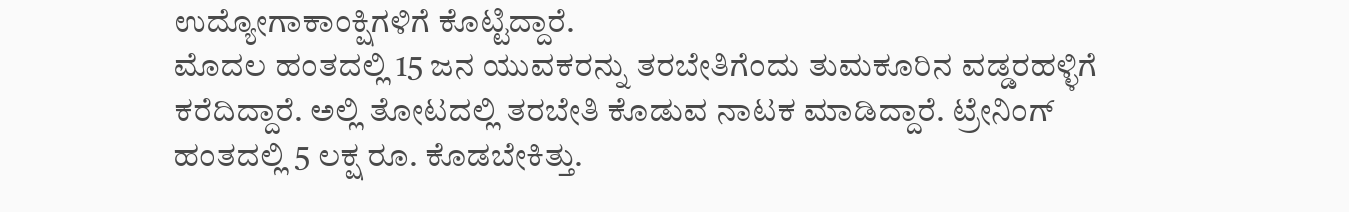ಉದ್ಯೋಗಾಕಾಂಕ್ಷಿಗಳಿಗೆ ಕೊಟ್ಟಿದ್ದಾರೆ.
ಮೊದಲ ಹಂತದಲ್ಲಿ 15 ಜನ ಯುವಕರನ್ನು ತರಬೇತಿಗೆಂದು ತುಮಕೂರಿನ ವಡ್ಡರಹಳ್ಳಿಗೆ ಕರೆದಿದ್ದಾರೆ. ಅಲ್ಲಿ ತೋಟದಲ್ಲಿ ತರಬೇತಿ ಕೊಡುವ ನಾಟಕ ಮಾಡಿದ್ದಾರೆ. ಟ್ರೇನಿಂಗ್ ಹಂತದಲ್ಲಿ 5 ಲಕ್ಷ ರೂ. ಕೊಡಬೇಕಿತ್ತು.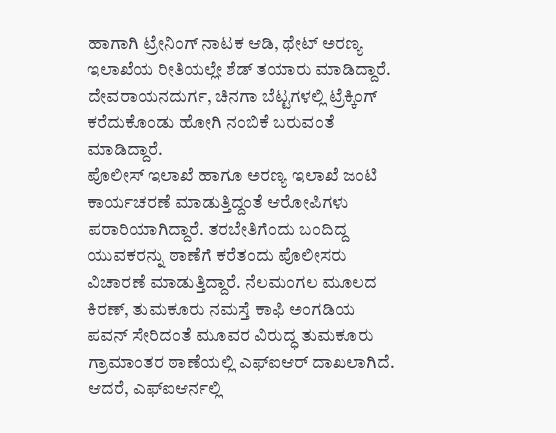ಹಾಗಾಗಿ ಟ್ರೇನಿಂಗ್ ನಾಟಕ ಆಡಿ, ಥೇಟ್ ಅರಣ್ಯ ಇಲಾಖೆಯ ರೀತಿಯಲ್ಲೇ ಶೆಡ್ ತಯಾರು ಮಾಡಿದ್ದಾರೆ. ದೇವರಾಯನದುರ್ಗ, ಚಿನಗಾ ಬೆಟ್ಟಗಳಲ್ಲಿ ಟ್ರೆಕ್ಕಿಂಗ್ ಕರೆದುಕೊಂಡು ಹೋಗಿ ನಂಬಿಕೆ ಬರುವಂತೆ ಮಾಡಿದ್ದಾರೆ.
ಪೊಲೀಸ್ ಇಲಾಖೆ ಹಾಗೂ ಅರಣ್ಯ ಇಲಾಖೆ ಜಂಟಿ ಕಾರ್ಯಚರಣೆ ಮಾಡುತ್ತಿದ್ದಂತೆ ಆರೋಪಿಗಳು ಪರಾರಿಯಾಗಿದ್ದಾರೆ. ತರಬೇತಿಗೆಂದು ಬಂದಿದ್ದ ಯುವಕರನ್ನು ಠಾಣೆಗೆ ಕರೆತಂದು ಪೊಲೀಸರು ವಿಚಾರಣೆ ಮಾಡುತ್ತಿದ್ದಾರೆ. ನೆಲಮಂಗಲ ಮೂಲದ ಕಿರಣ್, ತುಮಕೂರು ನಮಸ್ತೆ ಕಾಫಿ ಅಂಗಡಿಯ ಪವನ್ ಸೇರಿದಂತೆ ಮೂವರ ವಿರುದ್ಧ ತುಮಕೂರು ಗ್ರಾಮಾಂತರ ಠಾಣೆಯಲ್ಲಿ ಎಫ್ಐಆರ್ ದಾಖಲಾಗಿದೆ. ಆದರೆ, ಎಫ್ಐಆರ್ನಲ್ಲಿ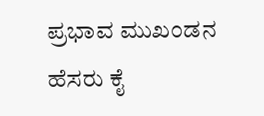ಪ್ರಭಾವ ಮುಖಂಡನ ಹೆಸರು ಕೈ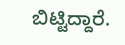ಬಿಟ್ಟಿದ್ದಾರೆ.